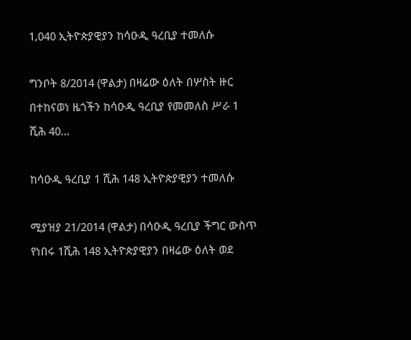1,040 ኢትዮጵያዊያን ከሳዑዲ ዓረቢያ ተመለሱ

ግንቦት 8/2014 (ዋልታ) በዛሬው ዕለት በሦስት ዙር በተከናወነ ዜጎችን ከሳዑዲ ዓረቢያ የመመለስ ሥራ 1 ሺሕ 40…

ከሳዑዲ ዓረቢያ 1 ሺሕ 148 ኢትዮጵያዊያን ተመለሱ

ሚያዝያ 21/2014 (ዋልታ) በሳዑዲ ዓረቢያ ችግር ውስጥ የነበሩ 1ሺሕ 148 ኢትዮጵያዊያን በዛሬው ዕለት ወደ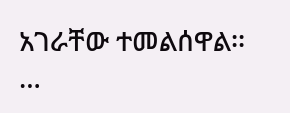አገራቸው ተመልሰዋል፡፡…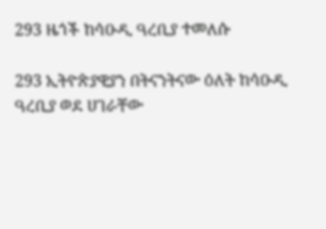293 ዜጎች ከሳዑዲ ዓረቢያ ተመለሱ

293 ኢትዮጵያዊያን በትናንትናው ዕለት ከሳዑዲ ዓረቢያ ወደ ሀገራቸው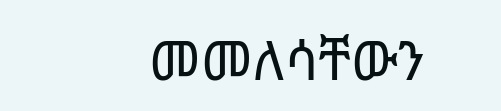መመለሳቸውን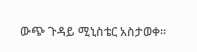ውጭ ጉዳይ ሚኒስቴር አስታወቀ።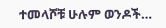ተመላሾቹ ሁሉም ወንዶች…